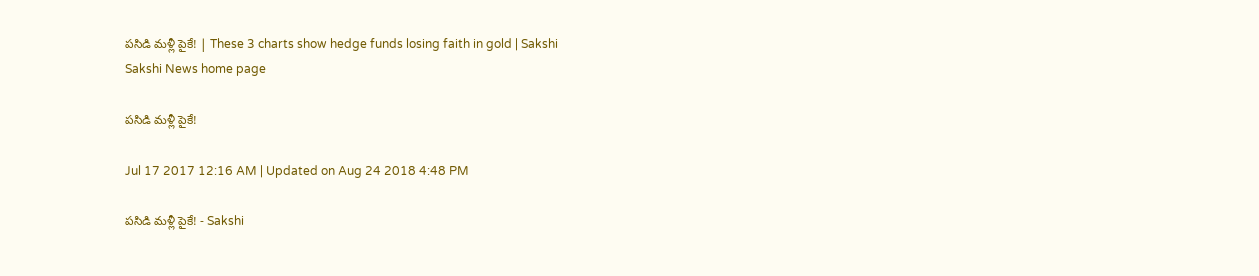పసిడి మళ్లీ పైకే! | These 3 charts show hedge funds losing faith in gold | Sakshi
Sakshi News home page

పసిడి మళ్లీ పైకే!

Jul 17 2017 12:16 AM | Updated on Aug 24 2018 4:48 PM

పసిడి మళ్లీ పైకే! - Sakshi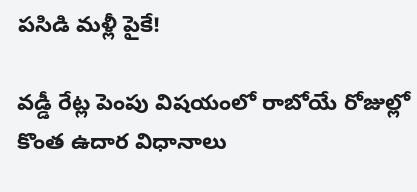పసిడి మళ్లీ పైకే!

వడ్డీ రేట్ల పెంపు విషయంలో రాబోయే రోజుల్లో కొంత ఉదార విధానాలు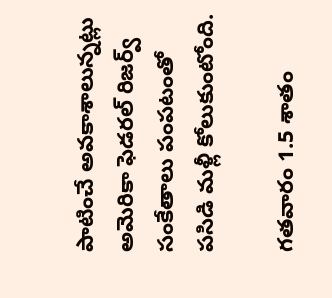పాటించే అవకాశాలున్నట్లు అమెరికా ఫెడరల్‌ రిజర్వ్‌ సంకేతాలు పంపటంతో పసిడి మళ్లీ కోలుకుంటోంది.

గతవారం 1.5 శాతం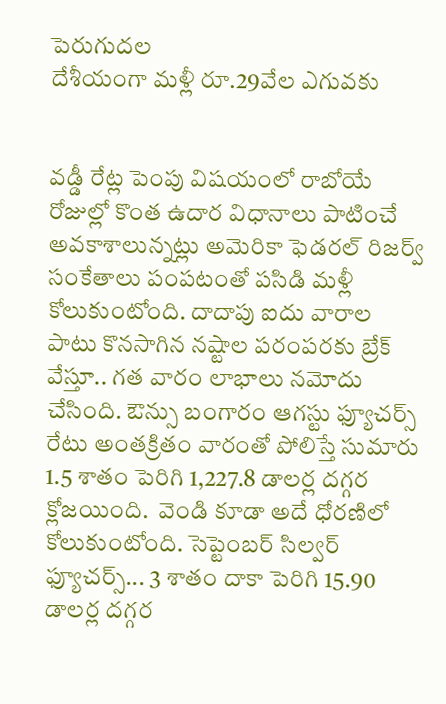పెరుగుదల
దేశీయంగా మళ్లీ రూ.29వేల ఎగువకు


వడ్డీ రేట్ల పెంపు విషయంలో రాబోయే రోజుల్లో కొంత ఉదార విధానాలు పాటించే అవకాశాలున్నట్లు అమెరికా ఫెడరల్‌ రిజర్వ్‌ సంకేతాలు పంపటంతో పసిడి మళ్లీ కోలుకుంటోంది. దాదాపు ఐదు వారాల పాటు కొనసాగిన నష్టాల పరంపరకు బ్రేక్‌ వేస్తూ.. గత వారం లాభాలు నమోదు చేసింది. ఔన్సు బంగారం ఆగస్టు ఫ్యూచర్స్‌ రేటు అంతక్రితం వారంతో పోలిస్తే సుమారు 1.5 శాతం పెరిగి 1,227.8 డాలర్ల దగ్గర క్లోజయింది.  వెండి కూడా అదే ధోరణిలో కోలుకుంటోంది. సెప్టెంబర్‌ సిల్వర్‌ ఫ్యూచర్స్‌... 3 శాతం దాకా పెరిగి 15.90 డాలర్ల దగ్గర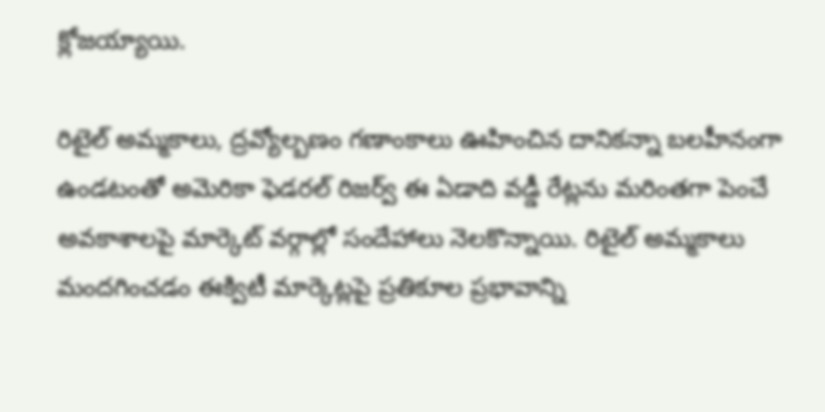క్లోజయ్యాయి.

రిటైల్‌ అమ్మకాలు, ద్రవ్యోల్బణం గణాంకాలు ఊహించిన దానికన్నా బలహీనంగా ఉండటంతో అమెరికా ఫెడరల్‌ రిజర్వ్‌ ఈ ఏడాది వడ్డీ రేట్లను మరింతగా పెంచే అవకాశాలపై మార్కెట్‌ వర్గాల్లో సందేహాలు నెలకొన్నాయి. రిటైల్‌ అమ్మకాలు మందగించడం ఈక్విటీ మార్కెట్లపై ప్రతికూల ప్రభావాన్ని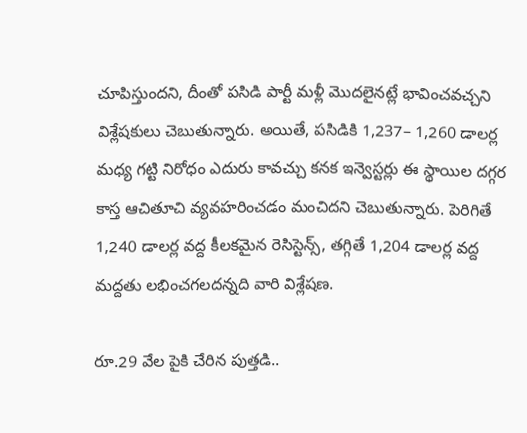చూపిస్తుందని, దీంతో పసిడి పార్టీ మళ్లీ మొదలైనట్లే భావించవచ్చని విశ్లేషకులు చెబుతున్నారు. అయితే, పసిడికి 1,237– 1,260 డాలర్ల మధ్య గట్టి నిరోధం ఎదురు కావచ్చు కనక ఇన్వెస్టర్లు ఈ స్థాయిల దగ్గర కాస్త ఆచితూచి వ్యవహరించడం మంచిదని చెబుతున్నారు. పెరిగితే 1,240 డాలర్ల వద్ద కీలకమైన రెసిస్టెన్స్, తగ్గితే 1,204 డాలర్ల వద్ద మద్దతు లభించగలదన్నది వారి విశ్లేషణ.

రూ.29 వేల పైకి చేరిన పుత్తడి..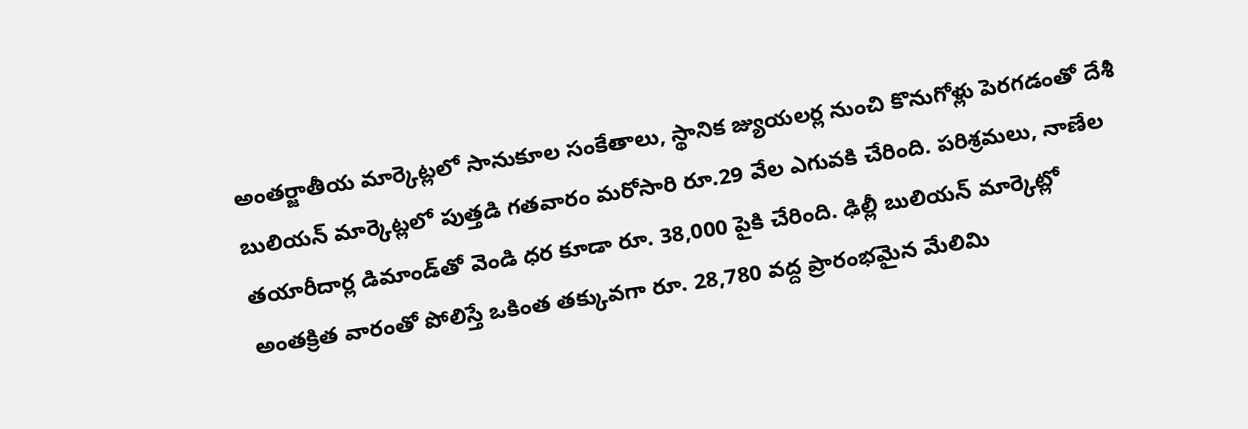అంతర్జాతీయ మార్కెట్లలో సానుకూల సంకేతాలు, స్థానిక జ్యుయలర్ల నుంచి కొనుగోళ్లు పెరగడంతో దేశీ బులియన్‌ మార్కెట్లలో పుత్తడి గతవారం మరోసారి రూ.29 వేల ఎగువకి చేరింది. పరిశ్రమలు, నాణేల తయారీదార్ల డిమాండ్‌తో వెండి ధర కూడా రూ. 38,000 పైకి చేరింది. ఢిల్లీ బులియన్‌ మార్కెట్లో అంతక్రిత వారంతో పోలిస్తే ఒకింత తక్కువగా రూ. 28,780 వద్ద ప్రారంభమైన మేలిమి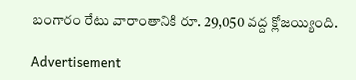బంగారం రేటు వారాంతానికి రూ. 29,050 వద్ద క్లోజయ్యింది.

Advertisement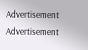Advertisement
Advertisement